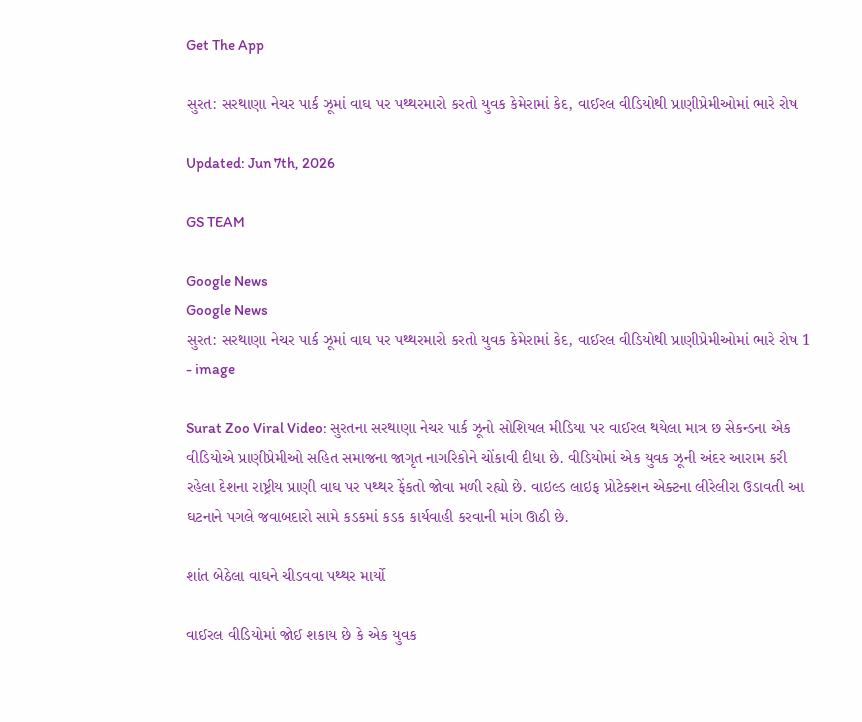Get The App

સુરત: સરથાણા નેચર પાર્ક ઝૂમાં વાઘ પર પથ્થરમારો કરતો યુવક કેમેરામાં કેદ, વાઈરલ વીડિયોથી પ્રાણીપ્રેમીઓમાં ભારે રોષ

Updated: Jun 7th, 2026

GS TEAM

Google News
Google News
સુરત: સરથાણા નેચર પાર્ક ઝૂમાં વાઘ પર પથ્થરમારો કરતો યુવક કેમેરામાં કેદ, વાઈરલ વીડિયોથી પ્રાણીપ્રેમીઓમાં ભારે રોષ 1 - image

Surat Zoo Viral Video: સુરતના સરથાણા નેચર પાર્ક ઝૂનો સોશિયલ મીડિયા પર વાઈરલ થયેલા માત્ર છ સેકન્ડના એક વીડિયોએ પ્રાણીપ્રેમીઓ સહિત સમાજના જાગૃત નાગરિકોને ચોંકાવી દીધા છે. વીડિયોમાં એક યુવક ઝૂની અંદર આરામ કરી રહેલા દેશના રાષ્ટ્રીય પ્રાણી વાઘ પર પથ્થર ફેંકતો જોવા મળી રહ્યો છે. વાઇલ્ડ લાઇફ પ્રોટેક્શન એક્ટના લીરેલીરા ઉડાવતી આ ઘટનાને પગલે જવાબદારો સામે કડકમાં કડક કાર્યવાહી કરવાની માંગ ઊઠી છે.

શાંત બેઠેલા વાઘને ચીડવવા પથ્થર માર્યો

વાઈરલ વીડિયોમાં જોઈ શકાય છે કે એક યુવક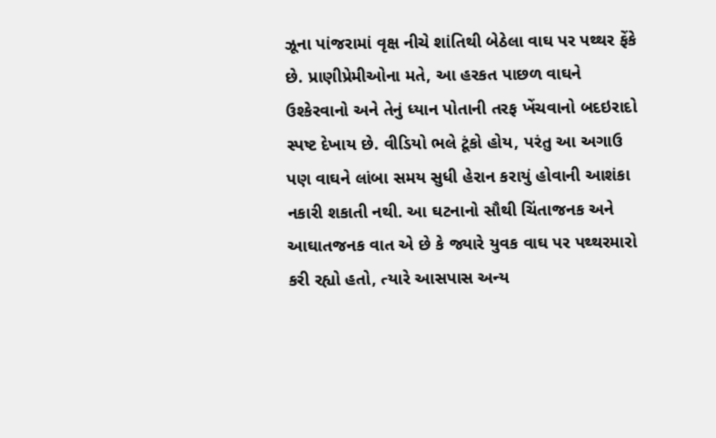ઝૂના પાંજરામાં વૃક્ષ નીચે શાંતિથી બેઠેલા વાઘ પર પથ્થર ફેંકે છે. પ્રાણીપ્રેમીઓના મતે, આ હરકત પાછળ વાઘને ઉશ્કેરવાનો અને તેનું ધ્યાન પોતાની તરફ ખેંચવાનો બદઇરાદો સ્પષ્ટ દેખાય છે. વીડિયો ભલે ટૂંકો હોય, પરંતુ આ અગાઉ પણ વાઘને લાંબા સમય સુધી હેરાન કરાયું હોવાની આશંકા નકારી શકાતી નથી. આ ઘટનાનો સૌથી ચિંતાજનક અને આઘાતજનક વાત એ છે કે જ્યારે યુવક વાઘ પર પથ્થરમારો કરી રહ્યો હતો, ત્યારે આસપાસ અન્ય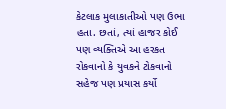કેટલાક મુલાકાતીઓ પણ ઉભા હતા. છતાં, ત્યાં હાજર કોઈ પણ વ્યક્તિએ આ હરકત રોકવાનો કે યુવકને ટોકવાનો સહેજ પણ પ્રયાસ કર્યો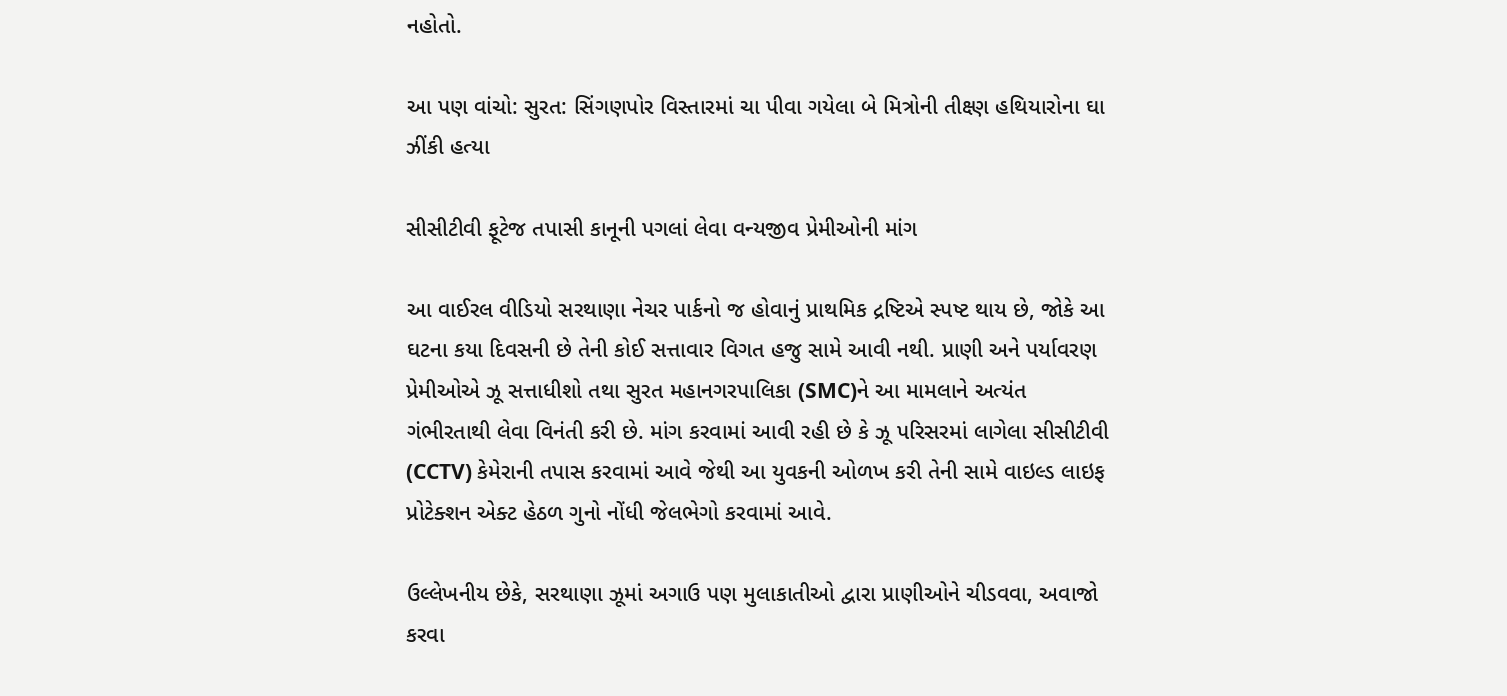નહોતો.

આ પણ વાંચો: સુરત: સિંગણપોર વિસ્તારમાં ચા પીવા ગયેલા બે મિત્રોની તીક્ષ્ણ હથિયારોના ઘા ઝીંકી હત્યા

સીસીટીવી ફૂટેજ તપાસી કાનૂની પગલાં લેવા વન્યજીવ પ્રેમીઓની માંગ

આ વાઈરલ વીડિયો સરથાણા નેચર પાર્કનો જ હોવાનું પ્રાથમિક દ્રષ્ટિએ સ્પષ્ટ થાય છે, જોકે આ ઘટના કયા દિવસની છે તેની કોઈ સત્તાવાર વિગત હજુ સામે આવી નથી. પ્રાણી અને પર્યાવરણ પ્રેમીઓએ ઝૂ સત્તાધીશો તથા સુરત મહાનગરપાલિકા (SMC)ને આ મામલાને અત્યંત ગંભીરતાથી લેવા વિનંતી કરી છે. માંગ કરવામાં આવી રહી છે કે ઝૂ પરિસરમાં લાગેલા સીસીટીવી (CCTV) કેમેરાની તપાસ કરવામાં આવે જેથી આ યુવકની ઓળખ કરી તેની સામે વાઇલ્ડ લાઇફ પ્રોટેક્શન એક્ટ હેઠળ ગુનો નોંધી જેલભેગો કરવામાં આવે.

ઉલ્લેખનીય છેકે, સરથાણા ઝૂમાં અગાઉ પણ મુલાકાતીઓ દ્વારા પ્રાણીઓને ચીડવવા, અવાજો કરવા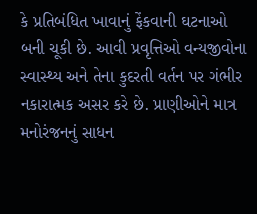કે પ્રતિબંધિત ખાવાનું ફેંકવાની ઘટનાઓ બની ચૂકી છે. આવી પ્રવૃત્તિઓ વન્યજીવોના સ્વાસ્થ્ય અને તેના કુદરતી વર્તન પર ગંભીર નકારાત્મક અસર કરે છે. પ્રાણીઓને માત્ર મનોરંજનનું સાધન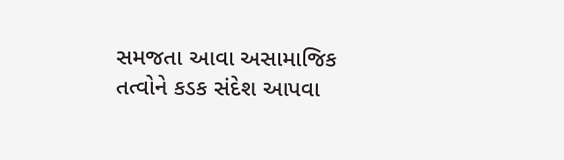સમજતા આવા અસામાજિક તત્વોને કડક સંદેશ આપવા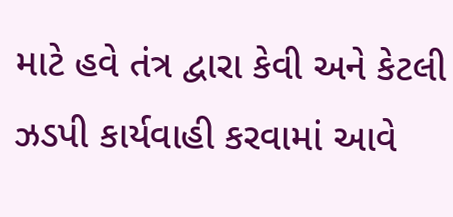માટે હવે તંત્ર દ્વારા કેવી અને કેટલી ઝડપી કાર્યવાહી કરવામાં આવે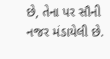છે, તેના પર સૌની નજર મંડાયેલી છે.